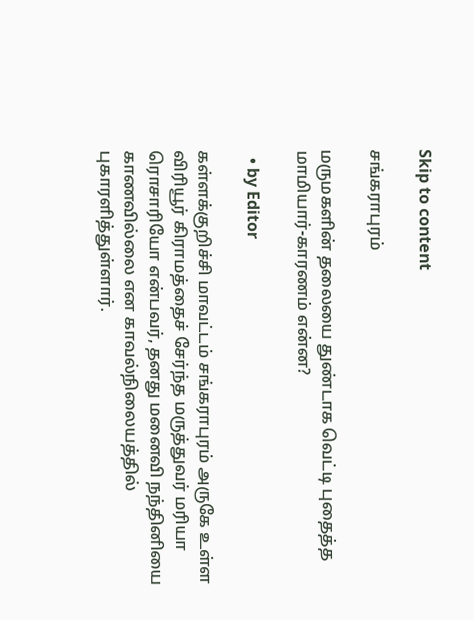Skip to content

சங்கராபுரம்

மருமகளின் தலையை துண்டாக வெட்டி புதைத்த மாமியார்-காரணம் என்ன?

  • by Editor

கள்ளக்குறிச்சி மாவட்டம் சங்கராபுரம் அருகே உள்ள விரியூர் கிராமத்தைச் சேர்ந்த மருத்துவர் மரியா  ரொசாரியோ என்பவர், தனது மனைவி நந்தினியை காணவில்லை என காவல்நிலையத்தில் புகாரளித்துள்ளார்.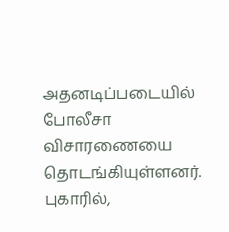அதனடிப்படையில் போலீசா விசாரணையை தொடங்கியுள்ளனர். புகாரில்,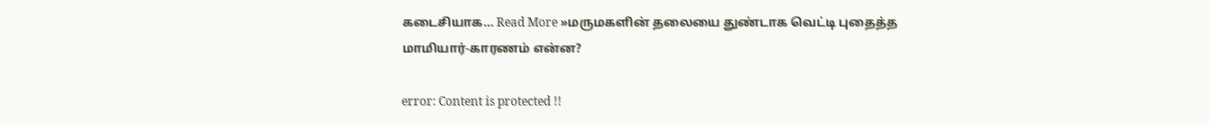கடைசியாக… Read More »மருமகளின் தலையை துண்டாக வெட்டி புதைத்த மாமியார்-காரணம் என்ன?

error: Content is protected !!